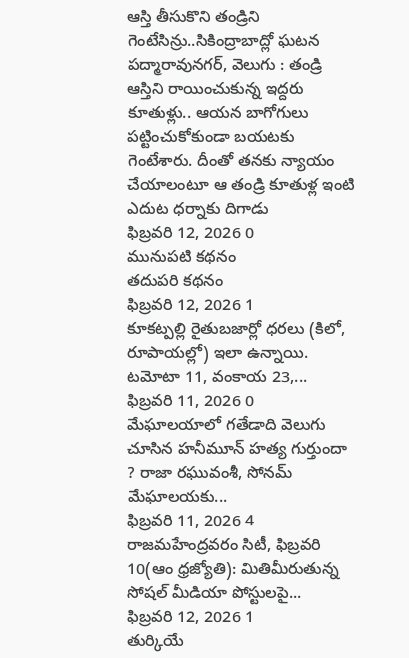ఆస్తి తీసుకొని తండ్రిని గెంటేసిన్రు..సికింద్రాబాద్లో ఘటన
పద్మారావునగర్, వెలుగు : తండ్రి ఆస్తిని రాయించుకున్న ఇద్దరు కూతుళ్లు.. ఆయన బాగోగులు పట్టించుకోకుండా బయటకు గెంటేశారు. దీంతో తనకు న్యాయం చేయాలంటూ ఆ తండ్రి కూతుళ్ల ఇంటి ఎదుట ధర్నాకు దిగాడు
ఫిబ్రవరి 12, 2026 0
మునుపటి కథనం
తదుపరి కథనం
ఫిబ్రవరి 12, 2026 1
కూకట్పల్లి రైతుబజార్లో ధరలు (కిలో, రూపాయల్లో) ఇలా ఉన్నాయి. టమోటా 11, వంకాయ 23,...
ఫిబ్రవరి 11, 2026 0
మేఘాలయాలో గతేడాది వెలుగు చూసిన హనీమూన్ హత్య గుర్తుందా ? రాజా రఘువంశీ, సోనమ్ మేఘాలయకు...
ఫిబ్రవరి 11, 2026 4
రాజమహేంద్రవరం సిటీ, ఫిబ్రవరి 10(ఆం ధ్రజ్యోతి): మితిమీరుతున్న సోషల్ మీడియా పోస్టులపై...
ఫిబ్రవరి 12, 2026 1
తుర్కియే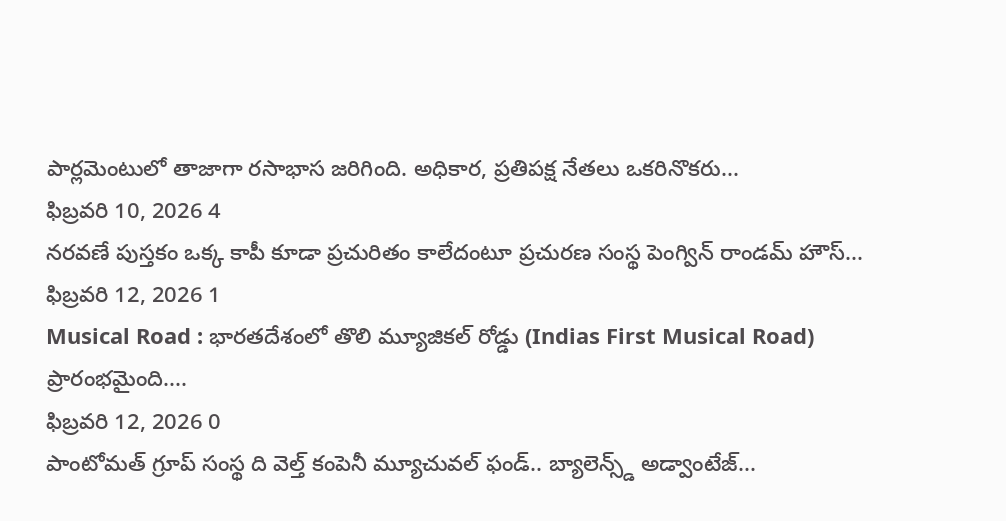పార్లమెంటులో తాజాగా రసాభాస జరిగింది. అధికార, ప్రతిపక్ష నేతలు ఒకరినొకరు...
ఫిబ్రవరి 10, 2026 4
నరవణే పుస్తకం ఒక్క కాపీ కూడా ప్రచురితం కాలేదంటూ ప్రచురణ సంస్థ పెంగ్విన్ రాండమ్ హౌస్...
ఫిబ్రవరి 12, 2026 1
Musical Road : భారతదేశంలో తొలి మ్యూజికల్ రోడ్డు (Indias First Musical Road) ప్రారంభమైంది....
ఫిబ్రవరి 12, 2026 0
పాంటోమత్ గ్రూప్ సంస్థ ది వెల్త్ కంపెనీ మ్యూచువల్ ఫండ్.. బ్యాలెన్స్డ్ అడ్వాంటేజ్...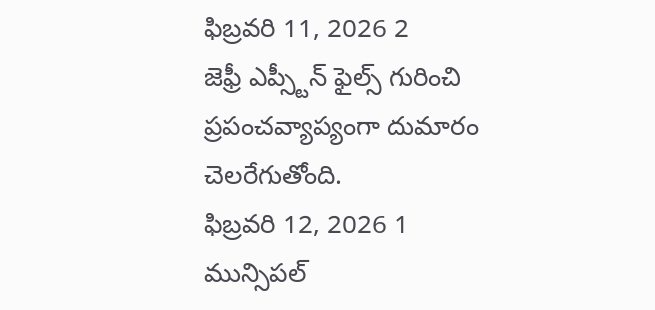ఫిబ్రవరి 11, 2026 2
జెఫ్రీ ఎప్స్టీన్ ఫైల్స్ గురించి ప్రపంచవ్యాప్యంగా దుమారం చెలరేగుతోంది.
ఫిబ్రవరి 12, 2026 1
మున్సిపల్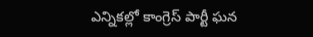ఎన్నికల్లో కాంగ్రెస్ పార్టీ ఘన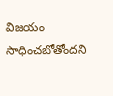విజయం సాధించబోతోందని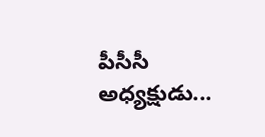పీసీసీ అధ్యక్షుడు...